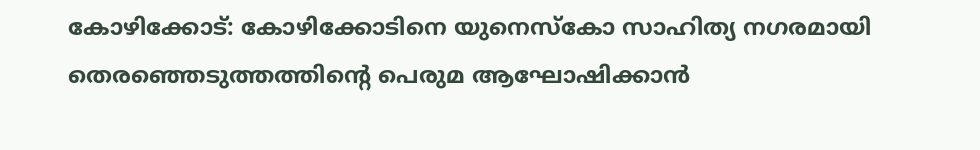കോഴിക്കോട്: കോഴിക്കോടിനെ യുനെസ്കോ സാഹിത്യ നഗരമായി തെരഞ്ഞെടുത്തത്തിന്റെ പെരുമ ആഘോഷിക്കാൻ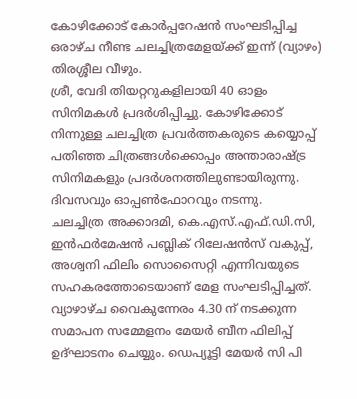കോഴിക്കോട് കോർപ്പറേഷൻ സംഘടിപ്പിച്ച ഒരാഴ്ച നീണ്ട ചലച്ചിത്രമേളയ്ക്ക് ഇന്ന് (വ്യാഴം) തിരശ്ശീല വീഴും.
ശ്രീ, വേദി തിയറ്ററുകളിലായി 40 ഓളം സിനിമകൾ പ്രദർശിപ്പിച്ചു. കോഴിക്കോട് നിന്നുള്ള ചലച്ചിത്ര പ്രവർത്തകരുടെ കയ്യൊപ്പ് പതിഞ്ഞ ചിത്രങ്ങൾക്കൊപ്പം അന്താരാഷ്ട്ര സിനിമകളും പ്രദർശനത്തിലുണ്ടായിരുന്നു. ദിവസവും ഓപ്പൺഫോറവും നടന്നു.
ചലച്ചിത്ര അക്കാദമി, കെ.എസ്.എഫ്.ഡി.സി, ഇൻഫർമേഷൻ പബ്ലിക് റിലേഷൻസ് വകുപ്പ്, അശ്വനി ഫിലിം സൊസൈറ്റി എന്നിവയുടെ സഹകരത്തോടെയാണ് മേള സംഘടിപ്പിച്ചത്.
വ്യാഴാഴ്ച വൈകുന്നേരം 4.30 ന് നടക്കുന്ന സമാപന സമ്മേളനം മേയർ ബീന ഫിലിപ്പ് ഉദ്ഘാടനം ചെയ്യും. ഡെപ്യൂട്ടി മേയർ സി പി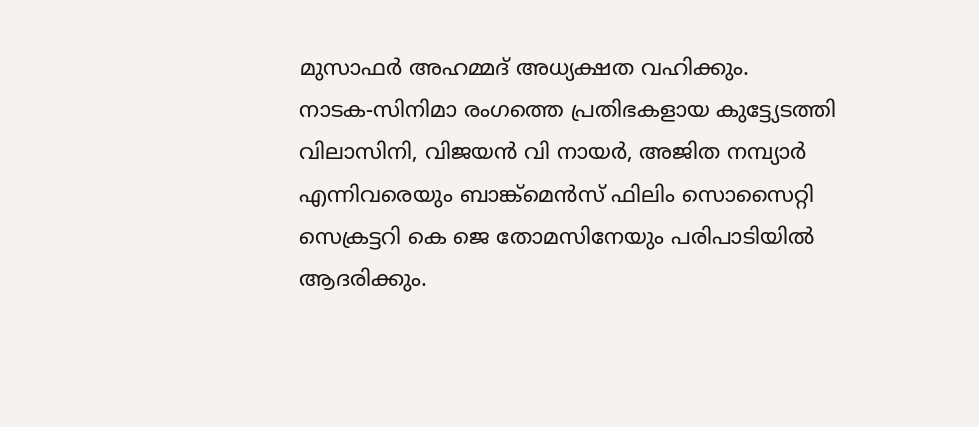മുസാഫർ അഹമ്മദ് അധ്യക്ഷത വഹിക്കും.
നാടക-സിനിമാ രംഗത്തെ പ്രതിഭകളായ കുട്ട്യേടത്തി വിലാസിനി, വിജയൻ വി നായർ, അജിത നമ്പ്യാർ എന്നിവരെയും ബാങ്ക്മെൻസ് ഫിലിം സൊസൈറ്റി സെക്രട്ടറി കെ ജെ തോമസിനേയും പരിപാടിയിൽ ആദരിക്കും.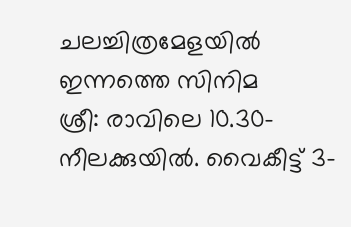ചലച്ചിത്രമേളയിൽ ഇന്നത്തെ സിനിമ
ശ്രീ: രാവിലെ 10.30-നീലക്കുയിൽ. വൈകീട്ട് 3-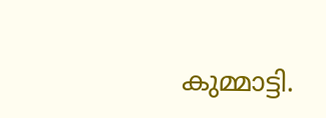കുമ്മാട്ടി.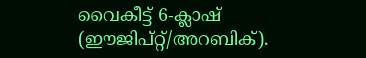വൈകീട്ട് 6-ക്ലാഷ് (ഈജിപ്റ്റ്/അറബിക്).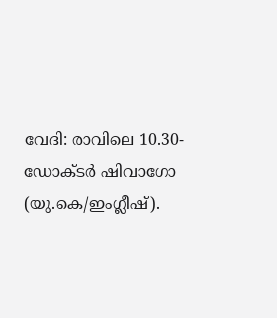വേദി: രാവിലെ 10.30-ഡോക്ടർ ഷിവാഗോ (യു.കെ/ഇംഗ്ലീഷ്).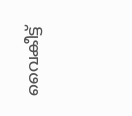വൈകീട്ട്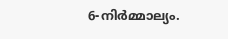6-നിർമ്മാല്യം.